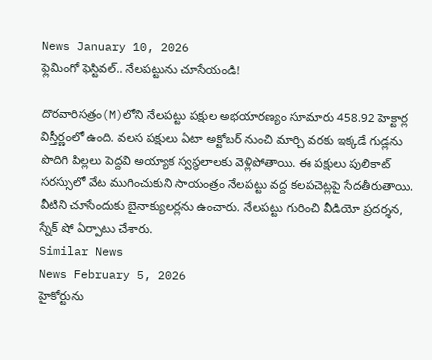News January 10, 2026
ఫ్లెమింగో ఫెస్టివల్.. నేలపట్టును చూసేయండి!

దొరవారిసత్రం(M)లోని నేలపట్టు పక్షుల అభయారణ్యం సూమారు 458.92 హెక్టార్ల విస్తీర్ణంలో ఉంది. వలస పక్షులు ఏటా అక్టోబర్ నుంచి మార్చి వరకు ఇక్కడే గుడ్లను పొదిగి పిల్లలు పెద్దవి అయ్యాక స్వస్థలాలకు వెళ్లిపోతాయి. ఈ పక్షులు పులికాట్ సరస్సులో వేట ముగించుకుని సాయంత్రం నేలపట్టు వద్ద కలపచెట్లపై సేదతీరుతాయి. వీటిని చూసేందుకు బైనాక్యులర్లను ఉంచారు. నేలపట్టు గురించి వీడియో ప్రదర్శన, స్నేక్ షో ఏర్పాటు చేశారు.
Similar News
News February 5, 2026
హైకోర్టును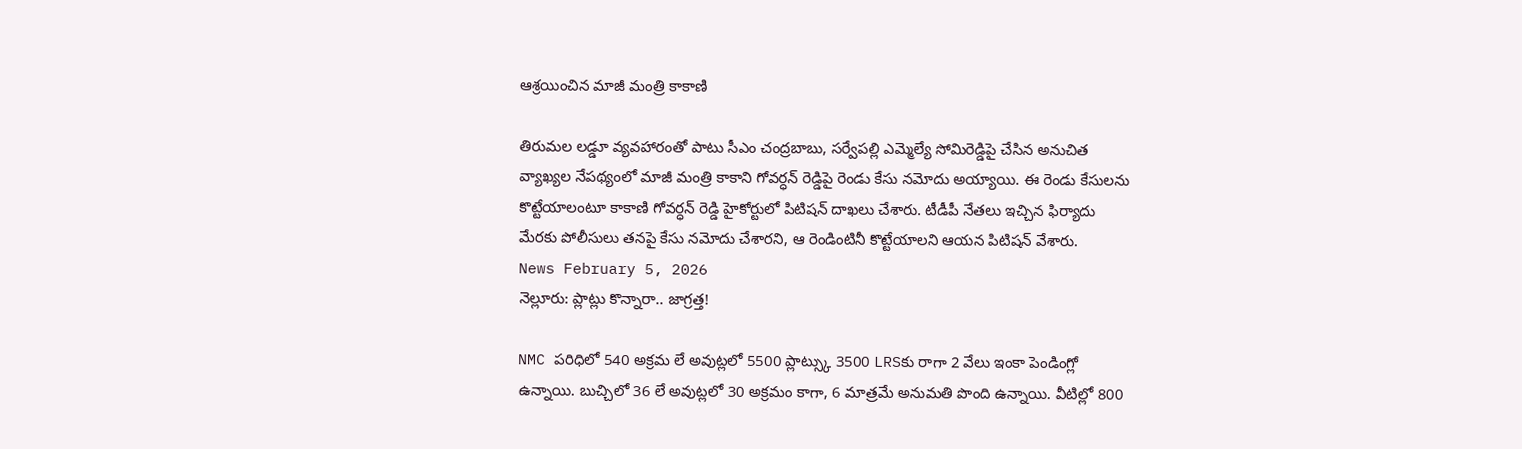ఆశ్రయించిన మాజీ మంత్రి కాకాణి

తిరుమల లడ్డూ వ్యవహారంతో పాటు సీఎం చంద్రబాబు, సర్వేపల్లి ఎమ్మెల్యే సోమిరెడ్డిపై చేసిన అనుచిత వ్యాఖ్యల నేపథ్యంలో మాజీ మంత్రి కాకాని గోవర్ధన్ రెడ్డిపై రెండు కేసు నమోదు అయ్యాయి. ఈ రెండు కేసులను కొట్టేయాలంటూ కాకాణి గోవర్ధన్ రెడ్డి హైకోర్టులో పిటిషన్ దాఖలు చేశారు. టీడీపీ నేతలు ఇచ్చిన ఫిర్యాదు మేరకు పోలీసులు తనపై కేసు నమోదు చేశారని, ఆ రెండింటినీ కొట్టేయాలని ఆయన పిటిషన్ వేశారు.
News February 5, 2026
నెల్లూరు: ప్లాట్లు కొన్నారా.. జాగ్రత్త!

NMC పరిధిలో 540 అక్రమ లే అవుట్లలో 5500 ప్లాట్స్కు 3500 LRSకు రాగా 2 వేలు ఇంకా పెండింగ్లో ఉన్నాయి. బుచ్చిలో 36 లే అవుట్లలో 30 అక్రమం కాగా, 6 మాత్రమే అనుమతి పొంది ఉన్నాయి. వీటిల్లో 800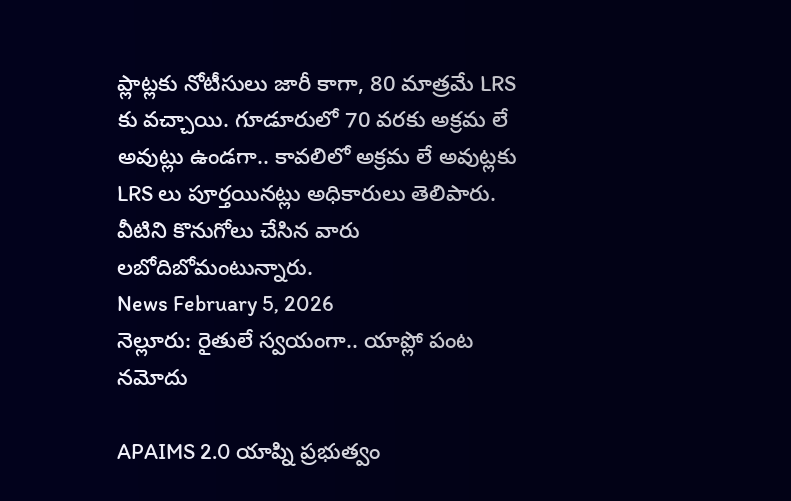ప్లాట్లకు నోటీసులు జారీ కాగా, 80 మాత్రమే LRS కు వచ్చాయి. గూడూరులో 70 వరకు అక్రమ లే అవుట్లు ఉండగా.. కావలిలో అక్రమ లే అవుట్లకు LRS లు పూర్తయినట్లు అధికారులు తెలిపారు. వీటిని కొనుగోలు చేసిన వారు లబోదిబోమంటున్నారు.
News February 5, 2026
నెల్లూరు: రైతులే స్వయంగా.. యాప్లో పంట నమోదు

APAIMS 2.0 యాప్ని ప్రభుత్వం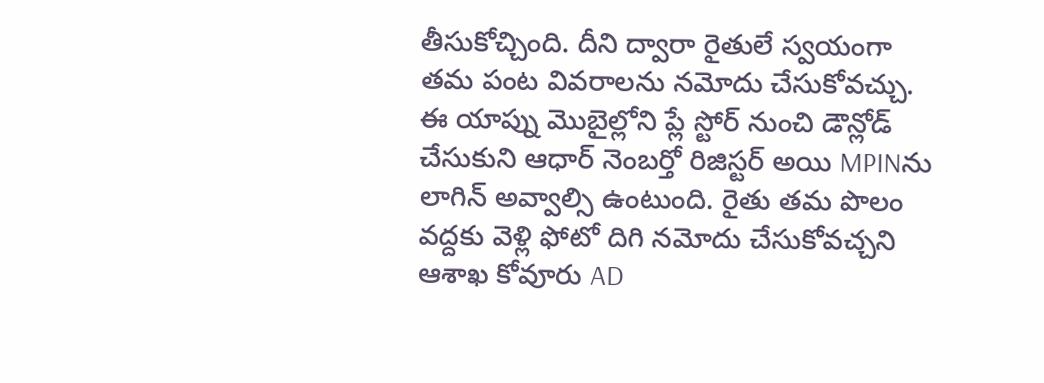తీసుకోచ్చింది. దీని ద్వారా రైతులే స్వయంగా తమ పంట వివరాలను నమోదు చేసుకోవచ్చు. ఈ యాప్ను మొబైల్లోని ప్లే స్టోర్ నుంచి డౌన్లోడ్ చేసుకుని ఆధార్ నెంబర్తో రిజిస్టర్ అయి MPINను లాగిన్ అవ్వాల్సి ఉంటుంది. రైతు తమ పొలం వద్దకు వెళ్లి ఫోటో దిగి నమోదు చేసుకోవచ్చని ఆశాఖ కోవూరు AD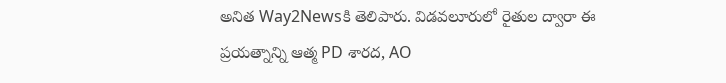అనిత Way2Newsకి తెలిపారు. విడవలూరులో రైతుల ద్వారా ఈ ప్రయత్నాన్ని ఆత్మ PD శారద, AO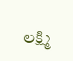లక్ష్మి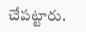చేపట్టారు.